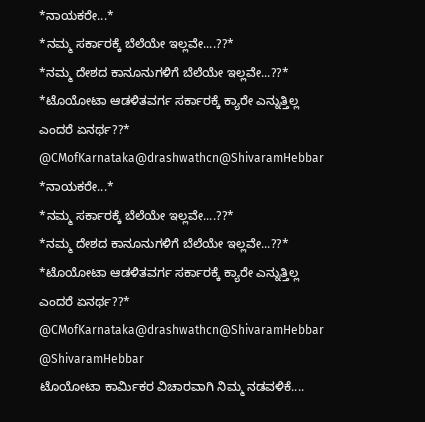*ನಾಯಕರೇ...*
*ನಮ್ಮ ಸರ್ಕಾರಕ್ಕೆ ಬೆಲೆಯೇ ಇಲ್ಲವೇ....??*
*ನಮ್ಮ ದೇಶದ ಕಾನೂನುಗಳಿಗೆ ಬೆಲೆಯೇ ಇಲ್ಲವೇ...??*
*ಟೊಯೋಟಾ ಆಡಳಿತವರ್ಗ ಸರ್ಕಾರಕ್ಕೆ ಕ್ಯಾರೇ ಎನ್ನುತ್ತಿಲ್ಲ ಎಂದರೆ ಏನರ್ಥ??* @CMofKarnataka@drashwathcn@ShivaramHebbar
*ನಾಯಕರೇ...*
*ನಮ್ಮ ಸರ್ಕಾರಕ್ಕೆ ಬೆಲೆಯೇ ಇಲ್ಲವೇ....??*
*ನಮ್ಮ ದೇಶದ ಕಾನೂನುಗಳಿಗೆ ಬೆಲೆಯೇ ಇಲ್ಲವೇ...??*
*ಟೊಯೋಟಾ ಆಡಳಿತವರ್ಗ ಸರ್ಕಾರಕ್ಕೆ ಕ್ಯಾರೇ ಎನ್ನುತ್ತಿಲ್ಲ ಎಂದರೆ ಏನರ್ಥ??* @CMofKarnataka@drashwathcn@ShivaramHebbar
@ShivaramHebbar
ಟೊಯೋಟಾ ಕಾರ್ಮಿಕರ ವಿಚಾರವಾಗಿ ನಿಮ್ಮ ನಡವಳಿಕೆ....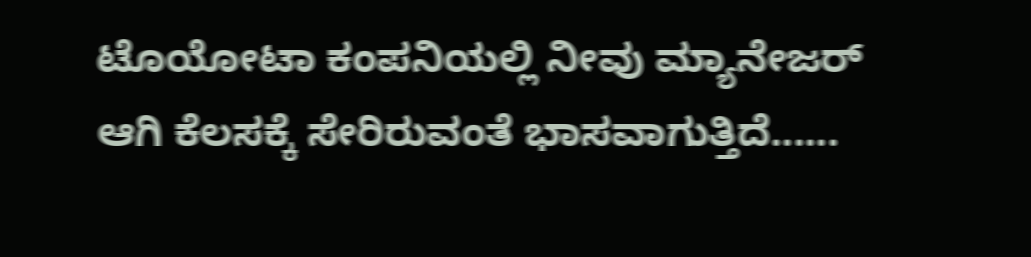ಟೊಯೋಟಾ ಕಂಪನಿಯಲ್ಲಿ ನೀವು ಮ್ಯಾನೇಜರ್ ಆಗಿ ಕೆಲಸಕ್ಕೆ ಸೇರಿರುವಂತೆ ಭಾಸವಾಗುತ್ತಿದೆ......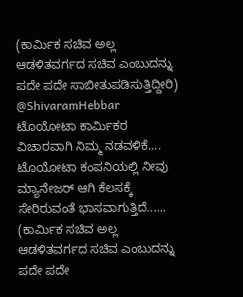(ಕಾರ್ಮಿಕ ಸಚಿವ ಅಲ್ಲ ಆಡಳಿತವರ್ಗದ ಸಚಿವ ಎಂಬುದನ್ನು ಪದೇ ಪದೇ ಸಾಬೀತುಪಡಿಸುತ್ತಿದ್ದೀರಿ)
@ShivaramHebbar
ಟೊಯೋಟಾ ಕಾರ್ಮಿಕರ ವಿಚಾರವಾಗಿ ನಿಮ್ಮ ನಡವಳಿಕೆ.... ಟೊಯೋಟಾ ಕಂಪನಿಯಲ್ಲಿ ನೀವು ಮ್ಯಾನೇಜರ್ ಆಗಿ ಕೆಲಸಕ್ಕೆ ಸೇರಿರುವಂತೆ ಭಾಸವಾಗುತ್ತಿದೆ...... (ಕಾರ್ಮಿಕ ಸಚಿವ ಅಲ್ಲ ಆಡಳಿತವರ್ಗದ ಸಚಿವ ಎಂಬುದನ್ನು ಪದೇ ಪದೇ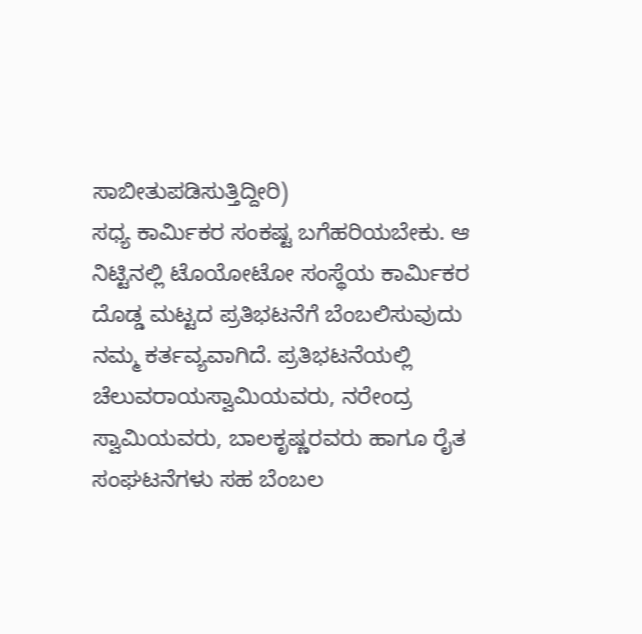ಸಾಬೀತುಪಡಿಸುತ್ತಿದ್ದೀರಿ)
ಸಧ್ಯ ಕಾರ್ಮಿಕರ ಸಂಕಷ್ಟ ಬಗೆಹರಿಯಬೇಕು. ಆ ನಿಟ್ಟಿನಲ್ಲಿ ಟೊಯೋಟೋ ಸಂಸ್ಥೆಯ ಕಾರ್ಮಿಕರ ದೊಡ್ಡ ಮಟ್ಟದ ಪ್ರತಿಭಟನೆಗೆ ಬೆಂಬಲಿಸುವುದು ನಮ್ಮ ಕರ್ತವ್ಯವಾಗಿದೆ. ಪ್ರತಿಭಟನೆಯಲ್ಲಿ ಚೆಲುವರಾಯಸ್ವಾಮಿಯವರು, ನರೇಂದ್ರ ಸ್ವಾಮಿಯವರು, ಬಾಲಕೃಷ್ಣರವರು ಹಾಗೂ ರೈತ ಸಂಘಟನೆಗಳು ಸಹ ಬೆಂಬಲ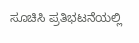ಸೂಚಿಸಿ ಪ್ರತಿಭಟನೆಯಲ್ಲಿ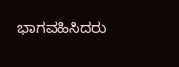ಭಾಗವಹಿಸಿದರು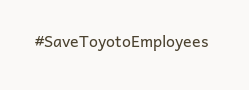#SaveToyotoEmployees